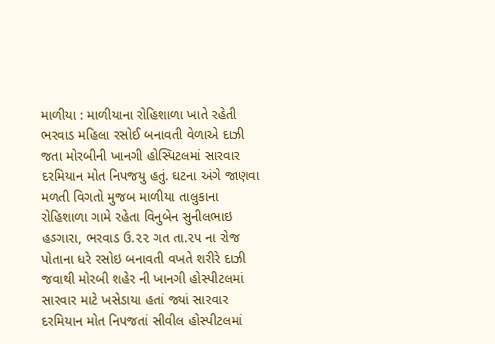માળીયા : માળીયાના રોહિશાળા ખાતે રહેતી ભરવાડ મહિલા રસોઈ બનાવતી વેળાએ દાઝી જતા મોરબીની ખાનગી હોસ્પિટલમાં સારવાર દરમિયાન મોત નિપજયુ હતું. ઘટના અંગે જાણવા મળતી વિગતો મુજબ માળીયા તાલુકાના રોહિશાળા ગામે રહેતા વિનુબેન સુનીલભાઇ હઽગારા, ભરવાડ ઉ.૨૨ ગત તા.૨૫ ના રોજ પોતાના ધરે રસોઇ બનાવતી વખતે શરીરે દાઝી જવાથી મોરબી શહેર ની ખાનગી હોસ્પીટલમાં સારવાર માટે ખસેડાયા હતાં જ્યાં સારવાર દરમિયાન મોત નિપજતાં સીવીલ હોસ્પીટલમાં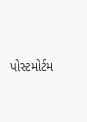પોસ્ટમોર્ટમ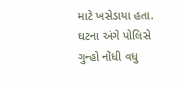માટે ખસેડાયા હતા. ઘટના અંગે પોલિસે ગુન્હો નોંધી વધુ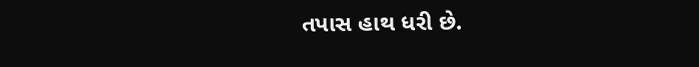તપાસ હાથ ધરી છે.